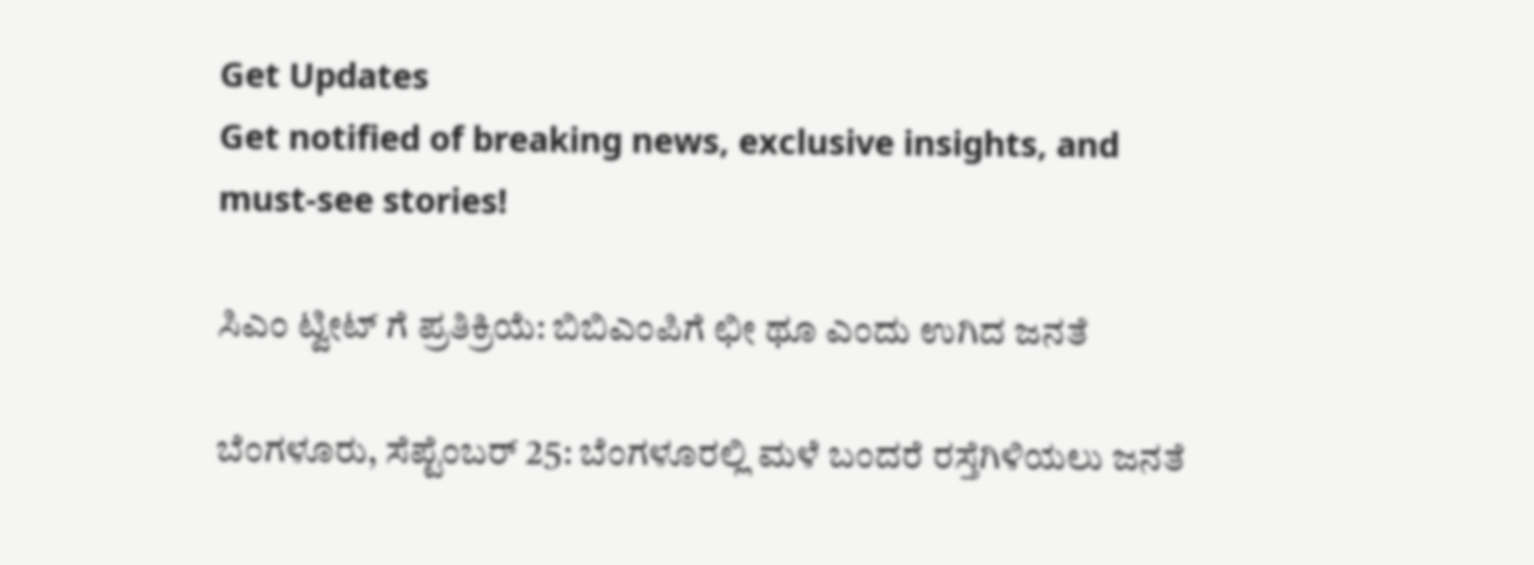Get Updates
Get notified of breaking news, exclusive insights, and must-see stories!

ಸಿಎಂ ಟ್ವೀಟ್ ಗೆ ಪ್ರತಿಕ್ರಿಯೆ: ಬಿಬಿಎಂಪಿಗೆ ಛೀ ಥೂ ಎಂದು ಉಗಿದ ಜನತೆ

ಬೆಂಗಳೂರು, ಸೆಪ್ಟೆಂಬರ್ 25: ಬೆಂಗಳೂರಲ್ಲಿ ಮಳೆ ಬಂದರೆ ರಸ್ತೆಗಿಳಿಯಲು ಜನತೆ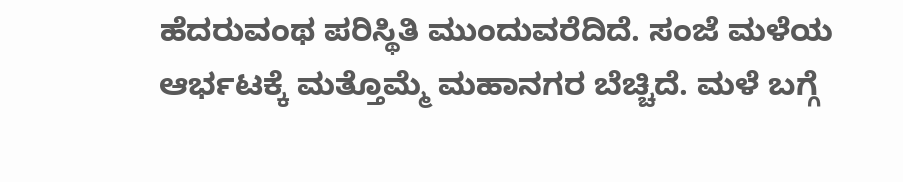ಹೆದರುವಂಥ ಪರಿಸ್ಥಿತಿ ಮುಂದುವರೆದಿದೆ. ಸಂಜೆ ಮಳೆಯ ಆರ್ಭಟಕ್ಕೆ ಮತ್ತೊಮ್ಮೆ ಮಹಾನಗರ ಬೆಚ್ಚಿದೆ. ಮಳೆ ಬಗ್ಗೆ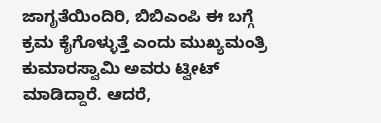ಜಾಗೃತೆಯಿಂದಿರಿ, ಬಿಬಿಎಂಪಿ ಈ ಬಗ್ಗೆ ಕ್ರಮ ಕೈಗೊಳ್ಳುತ್ತೆ ಎಂದು ಮುಖ್ಯಮಂತ್ರಿ ಕುಮಾರಸ್ವಾಮಿ ಅವರು ಟ್ವೀಟ್ ಮಾಡಿದ್ದಾರೆ. ಆದರೆ,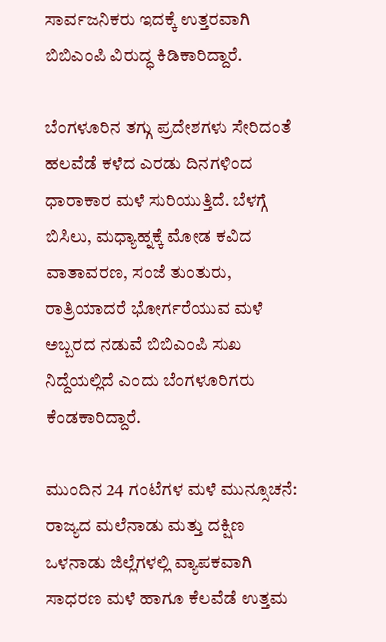ಸಾರ್ವಜನಿಕರು ಇದಕ್ಕೆ ಉತ್ತರವಾಗಿ ಬಿಬಿಎಂಪಿ ವಿರುದ್ಧ ಕಿಡಿಕಾರಿದ್ದಾರೆ.

ಬೆಂಗಳೂರಿನ ತಗ್ಗು ಪ್ರದೇಶಗಳು ಸೇರಿದಂತೆ ಹಲವೆಡೆ ಕಳೆದ ಎರಡು ದಿನಗಳಿಂದ ಧಾರಾಕಾರ ಮಳೆ ಸುರಿಯುತ್ತಿದೆ. ಬೆಳಗ್ಗೆ ಬಿಸಿಲು, ಮಧ್ಯಾಹ್ನಕ್ಕೆ ಮೋಡ ಕವಿದ ವಾತಾವರಣ, ಸಂಜೆ ತುಂತುರು, ರಾತ್ರಿಯಾದರೆ ಭೋರ್ಗರೆಯುವ ಮಳೆ ಅಬ್ಬರದ ನಡುವೆ ಬಿಬಿಎಂಪಿ ಸುಖ ನಿದ್ದೆಯಲ್ಲಿದೆ ಎಂದು ಬೆಂಗಳೂರಿಗರು ಕೆಂಡಕಾರಿದ್ದಾರೆ.

ಮುಂದಿನ 24 ಗಂಟೆಗಳ ಮಳೆ ಮುನ್ಸೂಚನೆ: ರಾಜ್ಯದ ಮಲೆನಾಡು ಮತ್ತು ದಕ್ಷಿಣ ಒಳನಾಡು ಜಿಲ್ಲೆಗಳಲ್ಲಿ ವ್ಯಾಪಕವಾಗಿ ಸಾಧರಣ ಮಳೆ ಹಾಗೂ ಕೆಲವೆಡೆ ಉತ್ತಮ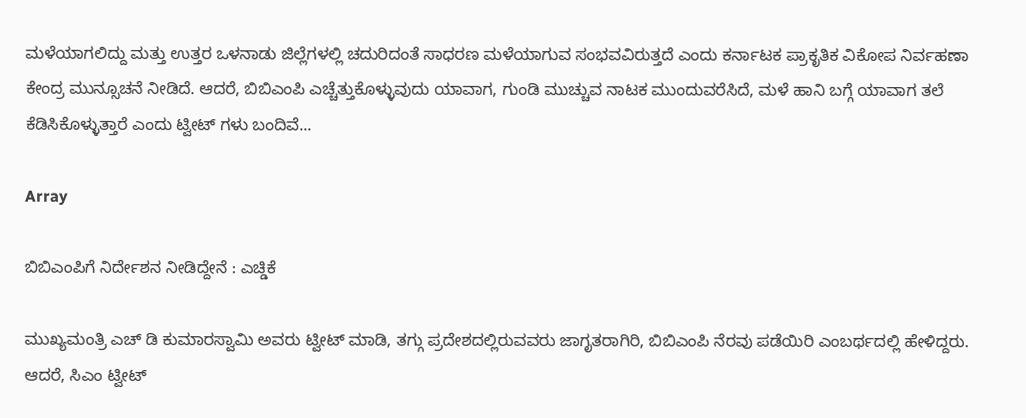ಮಳೆಯಾಗಲಿದ್ದು ಮತ್ತು ಉತ್ತರ ಒಳನಾಡು ಜಿಲ್ಲೆಗಳಲ್ಲಿ ಚದುರಿದಂತೆ ಸಾಧರಣ ಮಳೆಯಾಗುವ ಸಂಭವವಿರುತ್ತದೆ ಎಂದು ಕರ್ನಾಟಕ ಪ್ರಾಕೃತಿಕ ವಿಕೋಪ ನಿರ್ವಹಣಾ ಕೇಂದ್ರ ಮುನ್ಸೂಚನೆ ನೀಡಿದೆ. ಆದರೆ, ಬಿಬಿಎಂಪಿ ಎಚ್ಚೆತ್ತುಕೊಳ್ಳುವುದು ಯಾವಾಗ, ಗುಂಡಿ ಮುಚ್ಚುವ ನಾಟಕ ಮುಂದುವರೆಸಿದೆ, ಮಳೆ ಹಾನಿ ಬಗ್ಗೆ ಯಾವಾಗ ತಲೆ ಕೆಡಿಸಿಕೊಳ್ಳುತ್ತಾರೆ ಎಂದು ಟ್ವೀಟ್ ಗಳು ಬಂದಿವೆ...

Array

ಬಿಬಿಎಂಪಿಗೆ ನಿರ್ದೇಶನ ನೀಡಿದ್ದೇನೆ : ಎಚ್ಡಿಕೆ

ಮುಖ್ಯಮಂತ್ರಿ ಎಚ್ ಡಿ ಕುಮಾರಸ್ವಾಮಿ ಅವರು ಟ್ವೀಟ್ ಮಾಡಿ, ತಗ್ಗು ಪ್ರದೇಶದಲ್ಲಿರುವವರು ಜಾಗೃತರಾಗಿರಿ, ಬಿಬಿಎಂಪಿ ನೆರವು ಪಡೆಯಿರಿ ಎಂಬರ್ಥದಲ್ಲಿ ಹೇಳಿದ್ದರು. ಆದರೆ, ಸಿಎಂ ಟ್ವೀಟ್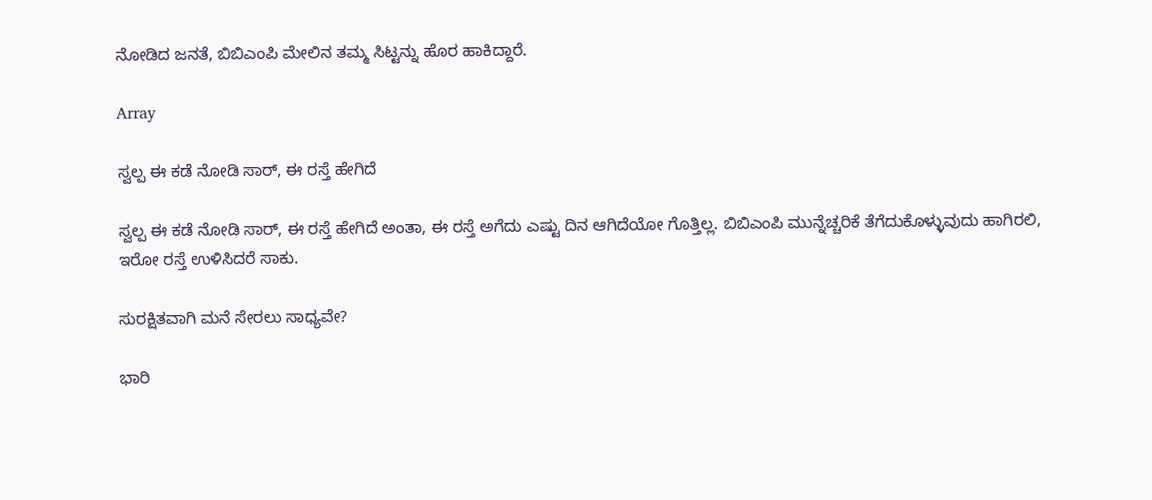ನೋಡಿದ ಜನತೆ, ಬಿಬಿಎಂಪಿ ಮೇಲಿನ ತಮ್ಮ ಸಿಟ್ಟನ್ನು ಹೊರ ಹಾಕಿದ್ದಾರೆ.

Array

ಸ್ವಲ್ಪ ಈ ಕಡೆ ನೋಡಿ ಸಾರ್, ಈ ರಸ್ತೆ ಹೇಗಿದೆ

ಸ್ವಲ್ಪ ಈ ಕಡೆ ನೋಡಿ ಸಾರ್, ಈ ರಸ್ತೆ ಹೇಗಿದೆ ಅಂತಾ, ಈ ರಸ್ತೆ ಅಗೆದು ಎಷ್ಟು ದಿನ ಆಗಿದೆಯೋ ಗೊತ್ತಿಲ್ಲ. ಬಿಬಿಎಂಪಿ ಮುನ್ನೆಚ್ಚರಿಕೆ ತೆಗೆದುಕೊಳ್ಳುವುದು ಹಾಗಿರಲಿ, ಇರೋ ರಸ್ತೆ ಉಳಿಸಿದರೆ ಸಾಕು.

ಸುರಕ್ಷಿತವಾಗಿ ಮನೆ ಸೇರಲು ಸಾಧ್ಯವೇ?

ಭಾರಿ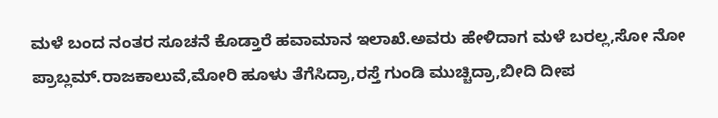ಮಳೆ ಬಂದ ನಂತರ ಸೂಚನೆ ಕೊಡ್ತಾರೆ ಹವಾಮಾನ ಇಲಾಖೆ.ಅವರು ಹೇಳಿದಾಗ ಮಳೆ ಬರಲ್ಲ,ಸೋ ನೋ ಪ್ರಾಬ್ಲಮ್.ರಾಜಕಾಲುವೆ,ಮೋರಿ ಹೂಳು ತೆಗೆಸಿದ್ರಾ,ರಸ್ತೆ ಗುಂಡಿ ಮುಚ್ಚಿದ್ರಾ,ಬೀದಿ ದೀಪ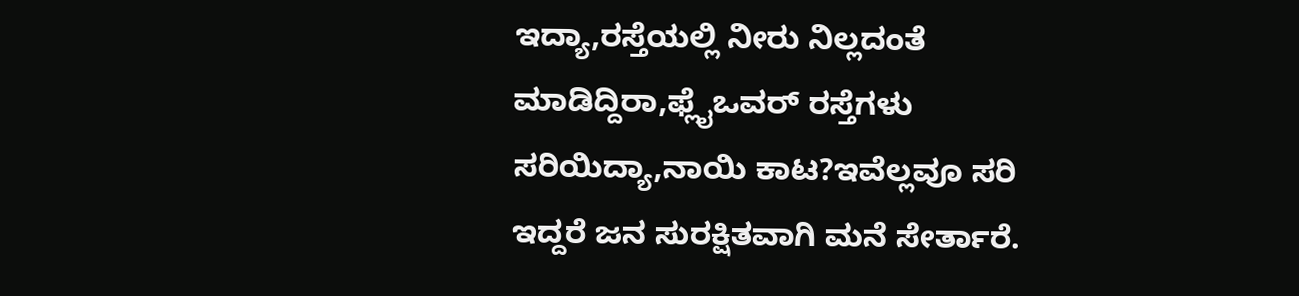ಇದ್ಯಾ,ರಸ್ತೆಯಲ್ಲಿ ನೀರು ನಿಲ್ಲದಂತೆ ಮಾಡಿದ್ದಿರಾ,ಫ್ಲೈಒವರ್ ರಸ್ತೆಗಳು ಸರಿಯಿದ್ಯಾ,ನಾಯಿ ಕಾಟ?ಇವೆಲ್ಲವೂ ಸರಿ ಇದ್ದರೆ ಜನ ಸುರಕ್ಷಿತವಾಗಿ ಮನೆ ಸೇರ್ತಾರೆ.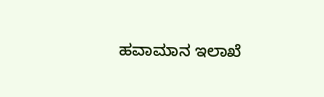ಹವಾಮಾನ ಇಲಾಖೆ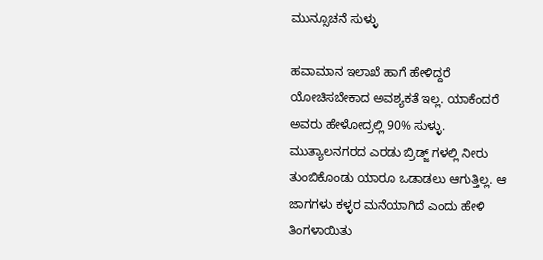ಮುನ್ಸೂಚನೆ ಸುಳ್ಳು

ಹವಾಮಾನ ಇಲಾಖೆ ಹಾಗೆ ಹೇಳಿದ್ದರೆ ಯೋಚಿಸಬೇಕಾದ ಅವಶ್ಯಕತೆ ಇಲ್ಲ. ಯಾಕೆಂದರೆ ಅವರು ಹೇಳೋದ್ರಲ್ಲಿ 90% ಸುಳ್ಳು. ಮುತ್ಯಾಲನಗರದ ಎರಡು ಬ್ರಿಡ್ಜ್ ಗಳಲ್ಲಿ ನೀರು ತುಂಬಿಕೊಂಡು ಯಾರೂ ಒಡಾಡಲು ಆಗುತ್ತಿಲ್ಲ. ಆ ಜಾಗಗಳು ಕಳ್ಳರ ಮನೆಯಾಗಿದೆ ಎಂದು ಹೇಳಿ ತಿಂಗಳಾಯಿತು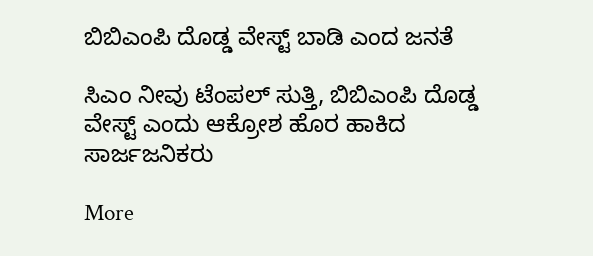ಬಿಬಿಎಂಪಿ ದೊಡ್ಡ ವೇಸ್ಟ್ ಬಾಡಿ ಎಂದ ಜನತೆ

ಸಿಎಂ ನೀವು ಟೆಂಪಲ್ ಸುತ್ತಿ, ಬಿಬಿಎಂಪಿ ದೊಡ್ಡ ವೇಸ್ಟ್ ಎಂದು ಆಕ್ರೋಶ ಹೊರ ಹಾಕಿದ ಸಾರ್ಜಜನಿಕರು

More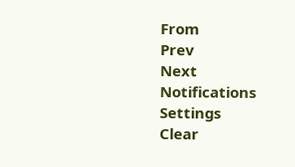From
Prev
Next
Notifications
Settings
Clear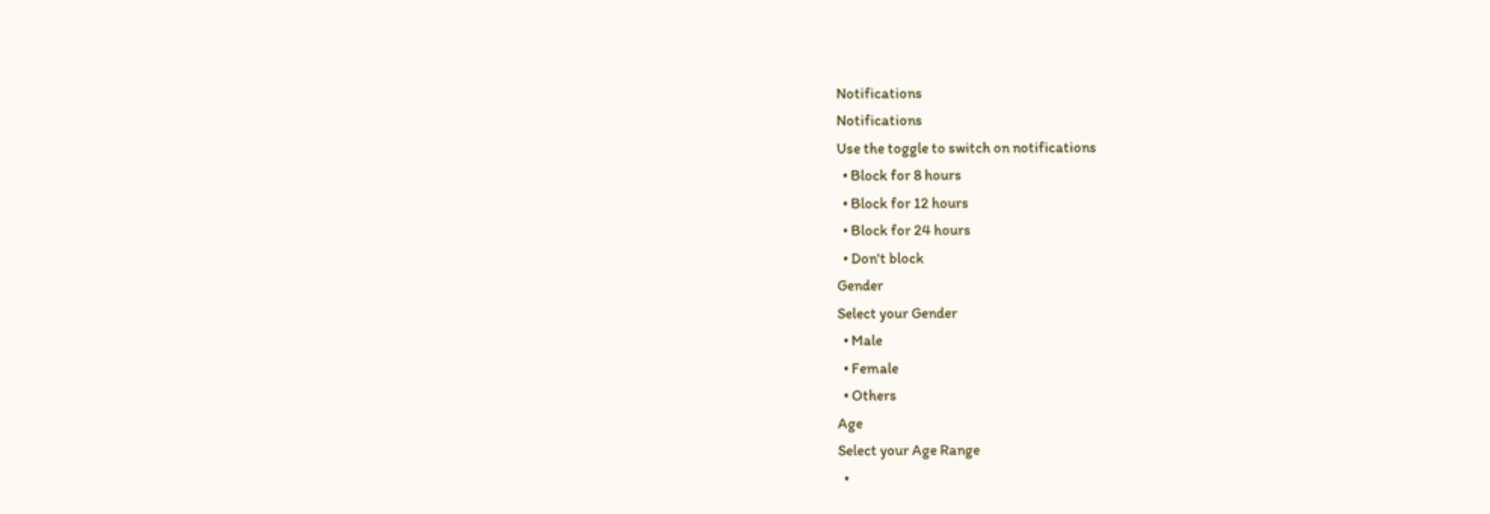Notifications
Notifications
Use the toggle to switch on notifications
  • Block for 8 hours
  • Block for 12 hours
  • Block for 24 hours
  • Don't block
Gender
Select your Gender
  • Male
  • Female
  • Others
Age
Select your Age Range
  •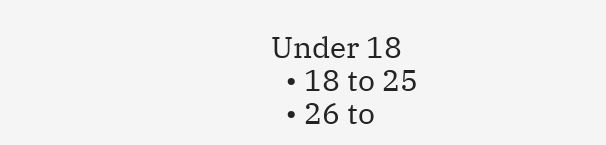Under 18
  • 18 to 25
  • 26 to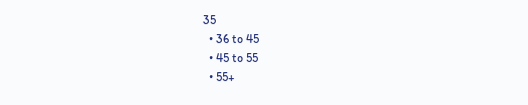35
  • 36 to 45
  • 45 to 55
  • 55+